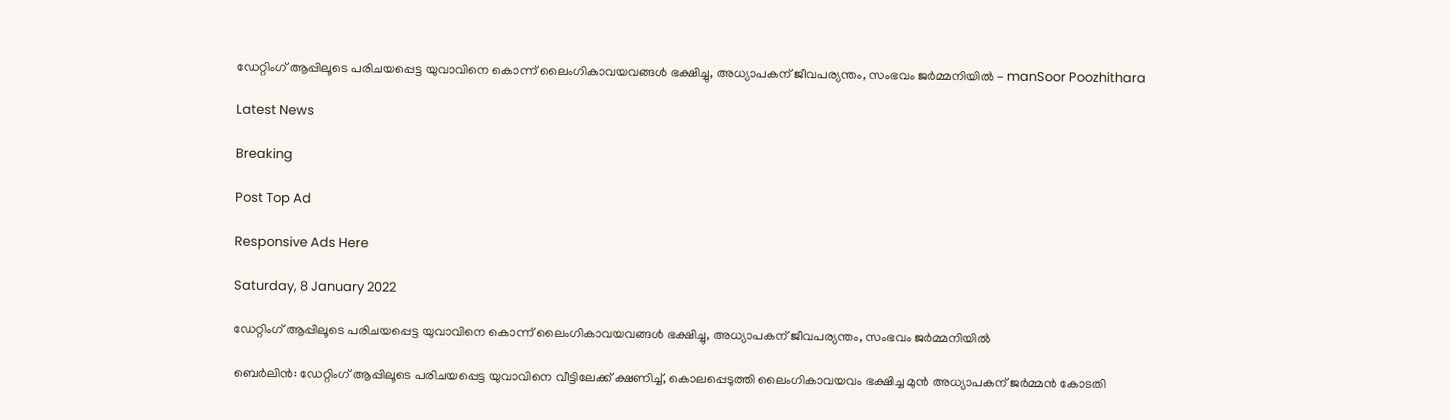ഡേറ്റിംഗ് ആപ്പിലൂടെ പരിചയപ്പെട്ട യുവാവിനെ കൊന്ന് ലൈംഗികാവയവങ്ങള്‍ ഭക്ഷിച്ചു, അധ്യാപകന് ജീവപര്യന്തം, സംഭവം ജര്‍മ്മനിയില്‍ - manSoor Poozhithara

Latest News

Breaking

Post Top Ad

Responsive Ads Here

Saturday, 8 January 2022

ഡേറ്റിംഗ് ആപ്പിലൂടെ പരിചയപ്പെട്ട യുവാവിനെ കൊന്ന് ലൈംഗികാവയവങ്ങള്‍ ഭക്ഷിച്ചു, അധ്യാപകന് ജീവപര്യന്തം, സംഭവം ജര്‍മ്മനിയില്‍

ബെര്‍ലിന്‍: ഡേറ്റിംഗ് ആപ്പിലൂടെ പരിചയപ്പെട്ട യുവാവിനെ വീട്ടിലേക്ക് ക്ഷണിച്ച്, കൊലപ്പെടുത്തി ലൈംഗികാവയവം ഭക്ഷിച്ച മുന്‍ അധ്യാപകന് ജര്‍മ്മന്‍ കോടതി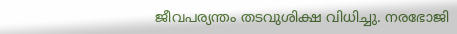ജീവപര്യന്തം തടവുശിക്ഷ വിധിച്ചു. നരഭോജി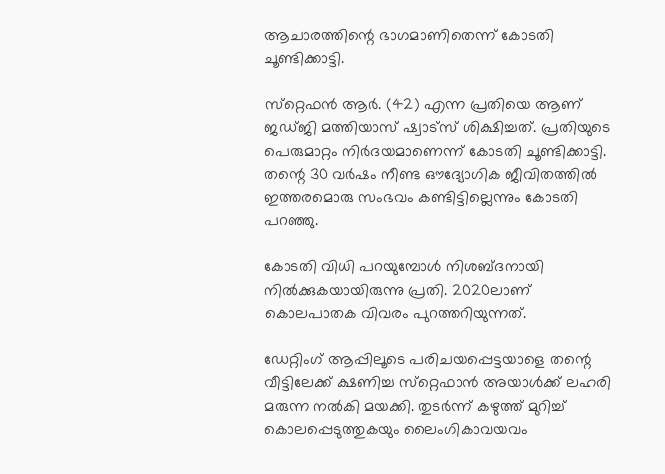ആചാരത്തിന്റെ ഭാഗമാണിതെന്ന് കോടതി ചൂണ്ടിക്കാട്ടി.

സ്‌റ്റെഫന്‍ ആര്‍. (42) എന്ന പ്രതിയെ ആണ് ജഡ്ജി മത്തിയാസ് ഷ്വാട്‌സ് ശിക്ഷിച്ചത്. പ്രതിയുടെ പെരുമാറ്റം നിര്‍ദയമാണെന്ന് കോടതി ചൂണ്ടിക്കാട്ടി. തന്റെ 30 വര്‍ഷം നീണ്ട ഔദ്യോഗിക ജീവിതത്തില്‍ ഇത്തരമൊരു സംഭവം കണ്ടിട്ടില്ലെന്നും കോടതി പറഞ്ഞു.

കോടതി വിധി പറയുമ്പോള്‍ നിശബ്ദനായി നില്‍ക്കുകയായിരുന്നു പ്രതി. 2020ലാണ് കൊലപാതക വിവരം പുറത്തറിയുന്നത്.

ഡേറ്റിംഗ് ആപ്പിലൂടെ പരിചയപ്പെട്ടയാളെ തന്റെ വീട്ടിലേക്ക് ക്ഷണിച്ച സ്‌റ്റെഫാന്‍ അയാള്‍ക്ക് ലഹരി മരുന്ന നല്‍കി മയക്കി. തുടര്‍ന്ന് കഴുത്ത് മുറിച്ച് കൊലപ്പെടുത്തുകയും ലൈംഗികാവയവം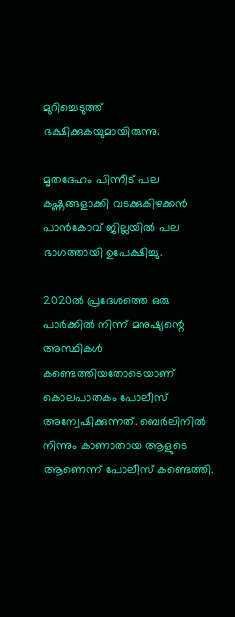മുറിച്ചെടുത്ത് ഭക്ഷിക്കുകയുമായിരുന്നു.

മൃതദേഹം പിന്നീട് പല കഷ്ണങ്ങളാക്കി വടക്കുകിഴക്കന്‍ പാന്‍കോവ് ജില്ലയില്‍ പല ഭാഗത്തായി ഉപേക്ഷിച്ചു.

2020ല്‍ പ്രദേശത്തെ ഒരു പാര്‍ക്കില്‍ നിന്ന് മനുഷ്യന്റെ അസ്ഥികള്‍ കണ്ടെത്തിയതോടെയാണ് കൊലപാതകം പോലീസ് അന്വേഷിക്കുന്നത്. ബെര്‍ലിനില്‍ നിന്നും കാണാതായ ആളുടെ ആണെന്ന് പോലീസ് കണ്ടെത്തി.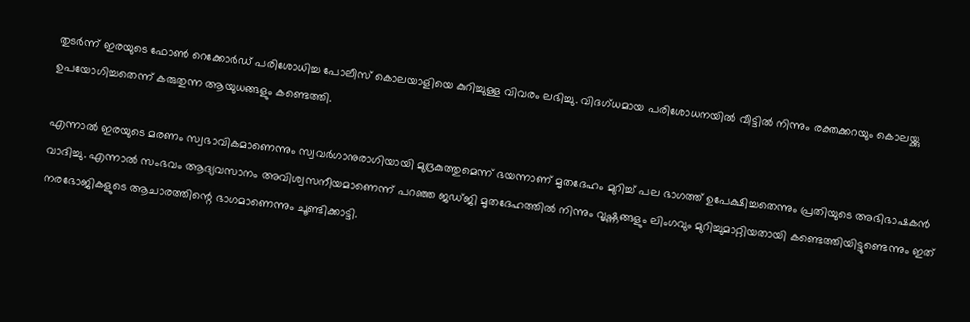തുടര്‍ന്ന് ഇരയുടെ ഫോണ്‍ റെക്കോര്‍ഡ് പരിശോധിച്ച പോലീസ് കൊലയാളിയെ കുറിച്ചുള്ള വിവരം ലഭിച്ചു. വിദഗ്ധമായ പരിശോധനയില്‍ വീട്ടില്‍ നിന്നും രക്തക്കറയും കൊലയ്ക്കു ഉപയോഗിച്ചതെന്ന് കരുതുന്ന ആയുധങ്ങളും കണ്ടെത്തി.

എന്നാല്‍ ഇരയുടെ മരണം സ്വഭാവികമാണെന്നും സ്വവര്‍ഗാനുരാഗിയായി മുദ്രകുത്തുമെന്ന് ഭയന്നാണ് മൃതദേഹം മുറിച്ച് പല ഭാഗത്ത് ഉപേക്ഷിച്ചതെന്നും പ്രതിയുടെ അഭിഭാഷകന്‍ വാദിച്ചു. എന്നാല്‍ സംഭവം ആദ്യവസാനം അവിശ്വസനീയമാണെന്ന് പറഞ്ഞ ജഡ്ജി മൃതദേഹത്തില്‍ നിന്നും വൃഷ്ണങ്ങളും ലിംഗവും മുറിച്ചുമാറ്റിയതായി കണ്ടെത്തിയിട്ടുണ്ടെന്നും ഇത് നരഭോജികളുടെ ആചാരത്തിന്റെ ഭാഗമാണെന്നും ചൂണ്ടിക്കാട്ടി.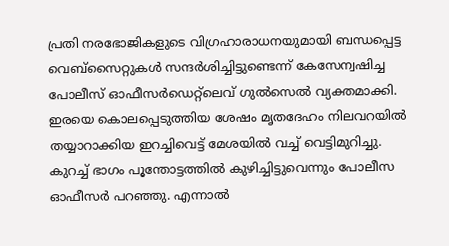പ്രതി നരഭോജികളുടെ വിഗ്രഹാരാധനയുമായി ബന്ധപ്പെട്ട വെബ്‌സൈറ്റുകള്‍ സന്ദര്‍ശിച്ചിട്ടുണ്ടെന്ന് കേസേന്വഷിച്ച പോലീസ് ഓഫീസര്‍ഡെറ്റ്‌ലെവ് ഗുല്‍സെല്‍ വ്യക്തമാക്കി. ഇരയെ കൊലപ്പെടുത്തിയ ശേഷം മൃതദേഹം നിലവറയില്‍ തയ്യാറാക്കിയ ഇറച്ചിവെട്ട് മേശയില്‍ വച്ച് വെട്ടിമുറിച്ചു. കുറച്ച് ഭാഗം പൂന്തോട്ടത്തില്‍ കുഴിച്ചിട്ടുവെന്നും പോലീസ ഓഫീസര്‍ പറഞ്ഞു. എന്നാല്‍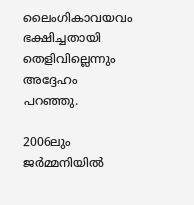ലൈംഗികാവയവം ഭക്ഷിച്ചതായി തെളിവില്ലെന്നും അദ്ദേഹം പറഞ്ഞു.

2006ലും ജര്‍മ്മനിയില്‍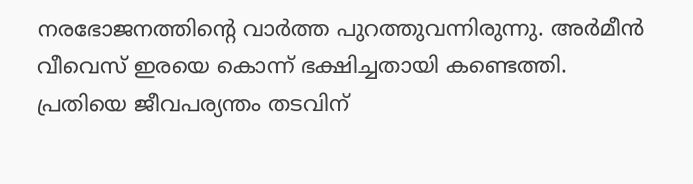നരഭോജനത്തിന്റെ വാര്‍ത്ത പുറത്തുവന്നിരുന്നു. അര്‍മീന്‍ വീവെസ് ഇരയെ കൊന്ന് ഭക്ഷിച്ചതായി കണ്ടെത്തി. പ്രതിയെ ജീവപര്യന്തം തടവിന്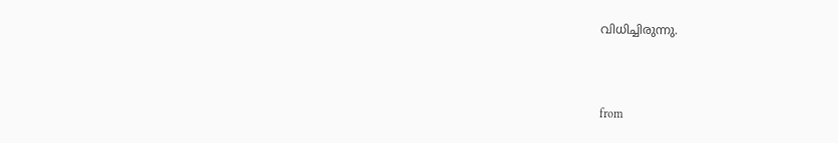വിധിച്ചിരുന്നു.



from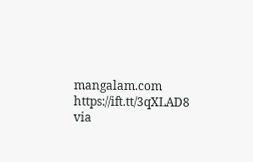mangalam.com https://ift.tt/3qXLAD8
via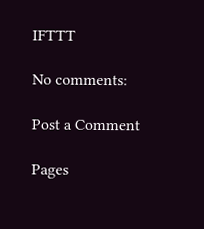IFTTT

No comments:

Post a Comment

Pages